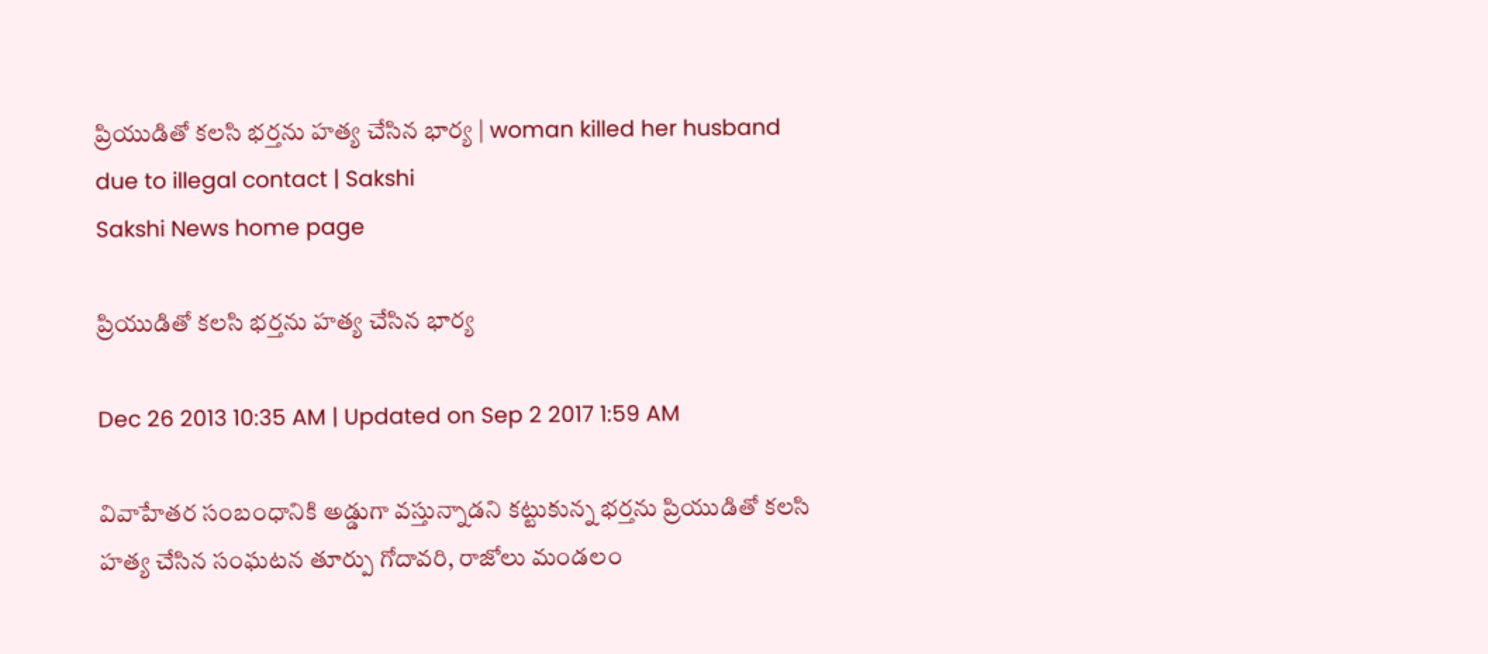ప్రియుడితో కలసి భర్తను హత్య చేసిన భార్య | woman killed her husband due to illegal contact | Sakshi
Sakshi News home page

ప్రియుడితో కలసి భర్తను హత్య చేసిన భార్య

Dec 26 2013 10:35 AM | Updated on Sep 2 2017 1:59 AM

వివాహేతర సంబంధానికి అడ్డుగా వస్తున్నాడని కట్టుకున్న భర్తను ప్రియుడితో కలసి హత్య చేసిన సంఘటన తూర్పు గోదావరి, రాజోలు మండలం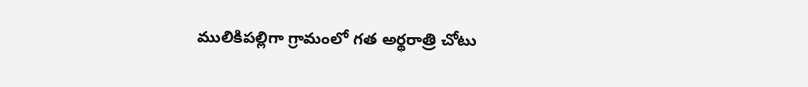ములికిపల్లిగా గ్రామంలో గత అర్థరాత్రి చోటు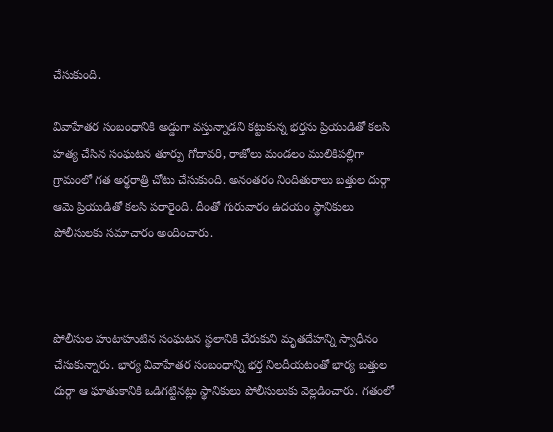చేసుకుంది.

వివాహేతర సంబంధానికి అడ్డుగా వస్తున్నాడని కట్టుకున్న భర్తను ప్రియుడితో కలసి హత్య చేసిన సంఘటన తూర్పు గోదావరి, రాజోలు మండలం ములికిపల్లిగా గ్రామంలో గత అర్థరాత్రి చోటు చేసుకుంది. అనంతరం నిందితురాలు బత్తుల దుర్గా ఆమె ప్రియుడితో కలసి పరారైంది. దీంతో గురువారం ఉదయం స్థానికులు పోలీసులకు సమాచారం అందించారు.



పోలీసుల హుటాహుటిన సంఘటన స్థలానికి చేరుకుని మృతదేహన్ని స్వాధీనం చేసుకున్నారు. భార్య వివాహేతర సంబంధాన్ని భర్త నిలదీయటంతో భార్య బత్తుల దుర్గా ఆ ఘాతుకానికి ఒడిగట్టినట్లు స్థానికులు పోలీసులుకు వెల్లడించారు. గతంలో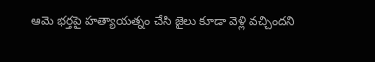ఆమె భర్తపై హత్యాయత్నం చేసి జైలు కూడా వెళ్లి వచ్చిందని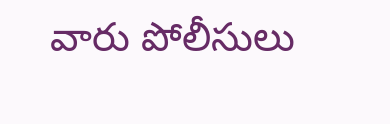వారు పోలీసులు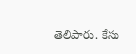తెలిపారు. కేసు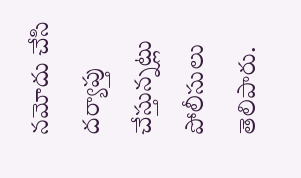నమోదు చేసి దర్యాప్తు చేస్తున్నట్లు పోలీసులు తెలిపారు.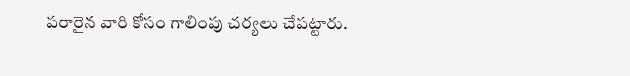పరారైన వారి కోసం గాలింపు చర్యలు చేపట్టారు.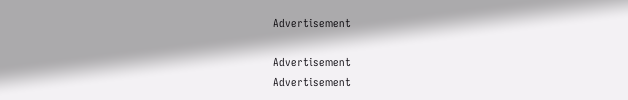Advertisement

Advertisement
Advertisement